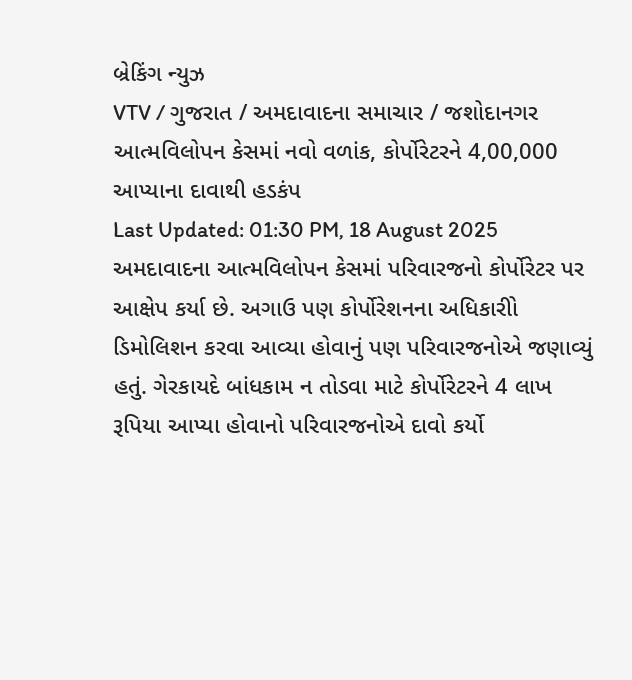બ્રેકિંગ ન્યુઝ
VTV / ગુજરાત / અમદાવાદના સમાચાર / જશોદાનગર આત્મવિલોપન કેસમાં નવો વળાંક, કોર્પોરેટરને 4,00,000 આપ્યાના દાવાથી હડકંપ
Last Updated: 01:30 PM, 18 August 2025
અમદાવાદના આત્મવિલોપન કેસમાં પરિવારજનો કોર્પોરેટર પર આક્ષેપ કર્યા છે. અગાઉ પણ કોર્પોરેશનના અધિકારીો ડિમોલિશન કરવા આવ્યા હોવાનું પણ પરિવારજનોએ જણાવ્યું હતું. ગેરકાયદે બાંધકામ ન તોડવા માટે કોર્પોરેટરને 4 લાખ રૂપિયા આપ્યા હોવાનો પરિવારજનોએ દાવો કર્યો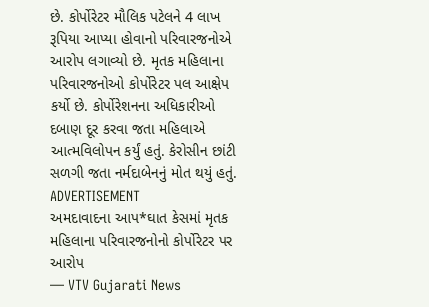છે. કોર્પોરેટર મૌલિક પટેલને 4 લાખ રૂપિયા આપ્યા હોવાનો પરિવારજનોએ આરોપ લગાવ્યો છે. મૃતક મહિલાના પરિવારજનોઓ કોર્પોરેટર પલ આક્ષેપ કર્યો છે. કોર્પોરેશનના અધિકારીઓ દબાણ દૂર કરવા જતા મહિલાએ આત્મવિલોપન કર્યું હતું. કેરોસીન છાંટી સળગી જતા નર્મદાબેનનું મોત થયું હતું.
ADVERTISEMENT
અમદાવાદના આપ*ઘાત કેસમાં મૃતક મહિલાના પરિવારજનોનો કોર્પોરેટર પર આરોપ
— VTV Gujarati News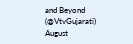and Beyond (@VtvGujarati) August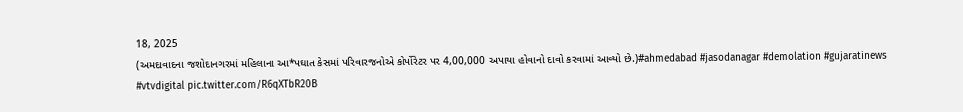18, 2025
(અમદાવાદના જશોદાનગરમાં મહિલાના આ*પઘાત કેસમાં પરિવારજનોએ કોર્પોરેટર પર 4,00,000 અપાયા હોવાનો દાવો કરવામાં આવ્યો છે.)#ahmedabad #jasodanagar #demolation #gujaratinews #vtvdigital pic.twitter.com/R6qXTbR20B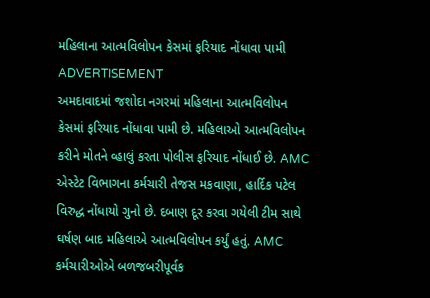મહિલાના આત્મવિલોપન કેસમાં ફરિયાદ નોંધાવા પામી
ADVERTISEMENT
અમદાવાદમાં જશોદા નગરમાં મહિલાના આત્મવિલોપન કેસમાં ફરિયાદ નોંધાવા પામી છે. મહિલાઓ આત્મવિલોપન કરીને મોતને વ્હાલું કરતા પોલીસ ફરિયાદ નોંધાઈ છે. AMC એસ્ટેટ વિભાગના કર્મચારી તેજસ મકવાણા, હાર્દિક પટેલ વિરુદ્ધ નોંધાયો ગુનો છે. દબાણ દૂર કરવા ગયેલી ટીમ સાથે ઘર્ષણ બાદ મહિલાએ આત્મવિલોપન કર્યું હતું. AMC કર્મચારીઓએ બળજબરીપૂર્વક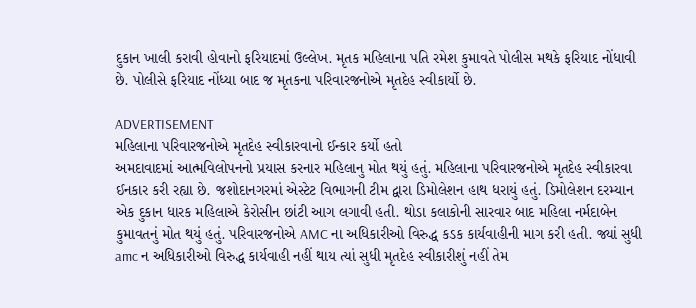દુકાન ખાલી કરાવી હોવાનો ફરિયાદમાં ઉલ્લેખ. મૃતક મહિલાના પતિ રમેશ કુમાવતે પોલીસ મથકે ફરિયાદ નોંધાવી છે. પોલીસે ફરિયાદ નોંધ્યા બાદ જ મૃતકના પરિવારજનોએ મૃતદેહ સ્વીકાર્યો છે.

ADVERTISEMENT
મહિલાના પરિવારજનોએ મૃતદેહ સ્વીકારવાનો ઈન્કાર કર્યો હતો
અમદાવાદમાં આત્મવિલોપનનો પ્રયાસ કરનાર મહિલાનુ મોત થયું હતું. મહિલાના પરિવારજનોએ મૃતદેહ સ્વીકારવા ઈનકાર કરી રહ્યા છે. જશોદાનગરમાં એસ્ટેટ વિભાગની ટીમ દ્વારા ડિમોલેશન હાથ ધરાયું હતું. ડિમોલેશન દરમ્યાન એક દુકાન ધારક મહિલાએ કેરોસીન છાંટી આગ લગાવી હતી. થોડા કલાકોની સારવાર બાદ મહિલા નર્મદાબેન કુમાવતનું મોત થયું હતું. પરિવારજનોએ AMC ના અધિકારીઓ વિરુદ્ધ કડક કાર્યવાહીની માગ કરી હતી. જ્યાં સુધી amc ન અધિકારીઓ વિરુદ્ધ કાર્યવાહી નહીં થાય ત્યાં સુધી મૃતદેહ સ્વીકારીશું નહીં તેમ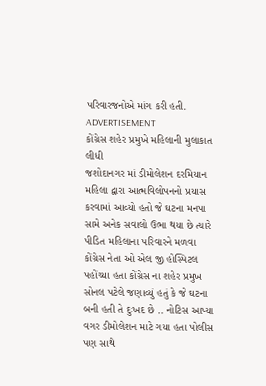પરિવારજનોએ માંગ કરી હતી.
ADVERTISEMENT
કોંગ્રેસ શહેર પ્રમુખે મહિલાની મુલાકાત લીધી
જશોદાનગર માં ડીમોલેશન દરમિયાન મહિલા દ્વારા આત્મવિલોપનનો પ્રયાસ કરવામાં આવ્યો હતો જે ઘટના મનપા સામે અનેક સવાલો ઉભા થયા છે ત્યારે પીડિત મહિલાના પરિવારને મળવા કોંગ્રેસ નેતા ઓ એલ જી હોસ્પિટલ પહોંચ્યા હતા કોંગ્રેસ ના શહેર પ્રમુખ સોનલ પટેલે જણાવ્યું હતું કે જે ઘટના બની હતી તે દુઃખદ છે .. નોટિસ આપ્યા વગર ડીમોલેશન માટે ગયા હતા પોલીસ પણ સાથે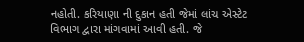નહોતી. કરિયાણા ની દુકાન હતી જેમાં લાંચ એસ્ટેટ વિભાગ દ્વારા માંગવામાં આવી હતી. જે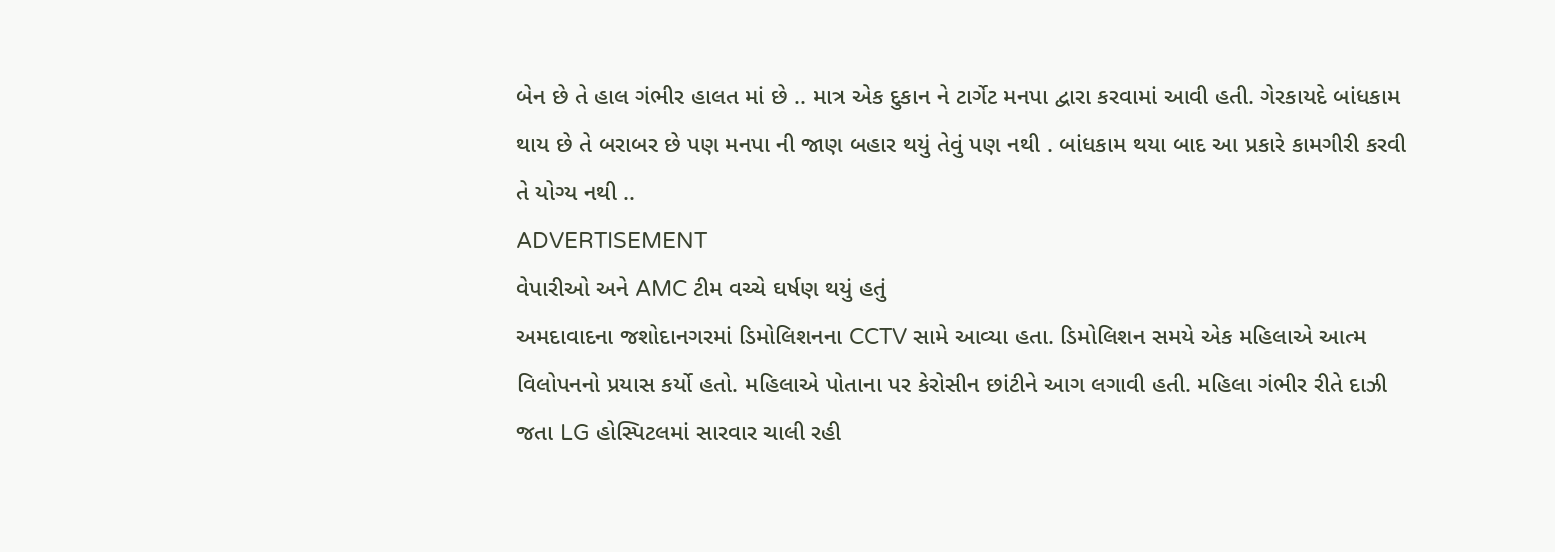બેન છે તે હાલ ગંભીર હાલત માં છે .. માત્ર એક દુકાન ને ટાર્ગેટ મનપા દ્વારા કરવામાં આવી હતી. ગેરકાયદે બાંધકામ થાય છે તે બરાબર છે પણ મનપા ની જાણ બહાર થયું તેવું પણ નથી . બાંધકામ થયા બાદ આ પ્રકારે કામગીરી કરવી તે યોગ્ય નથી ..
ADVERTISEMENT
વેપારીઓ અને AMC ટીમ વચ્ચે ઘર્ષણ થયું હતું
અમદાવાદના જશોદાનગરમાં ડિમોલિશનના CCTV સામે આવ્યા હતા. ડિમોલિશન સમયે એક મહિલાએ આત્મ વિલોપનનો પ્રયાસ કર્યો હતો. મહિલાએ પોતાના પર કેરોસીન છાંટીને આગ લગાવી હતી. મહિલા ગંભીર રીતે દાઝી જતા LG હોસ્પિટલમાં સારવાર ચાલી રહી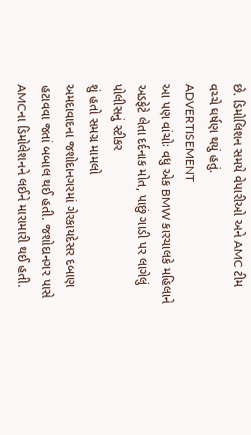છે. ડિમોલિશન સમયે વેપારીઓ અને AMC ટીમ વચ્ચે ઘર્ષણ થયું હતું.
ADVERTISEMENT
આ પણ વાંચોઃ વધુ એક BMW કારચાલકે મહિલાને અડફેટે લેતા દર્દનાક મોત, પાછું ગાડી પર લાગેલું પોલીસનું સ્ટીકર
શું હતો સમગ્ર મામલો
અમદાવાદના જશોદાનગરમાં ગેરકાયદેસર દબાણ હટાવવા જતાં બબાલ થઈ હતી. જશોદાનગર પાસે AMCના ડિમોલેશનને લઈને મારામારી થઈ હતી.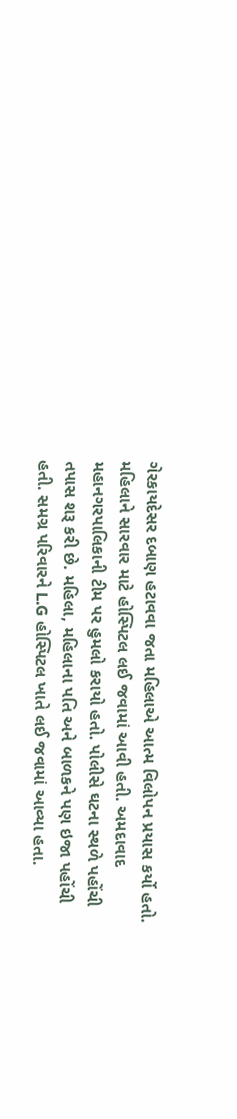ગેરકાયદેસર દબાણ હટાવવા જતા મહિલાએ આત્મ વિલોપન પ્રયાસ કર્યો હતો. મહિલાને સારવાર માટે હોસ્પિટલ લઈ જવામાં આવી હતી. અમદાવાદ મહાનગરપાલિકાની ટીમ પર હુમલો કરાયો હતો. પોલીસે ઘટના સ્થળે પહોંચી તપાસ શરૂ કરી છે. મહિલા, મહિલાના પતિ અને બાળકને પણ ઇજા પહોંચી હતી. સમગ્ર પરિવારને L.G હોસ્પિટલ ખાતે લઈ જવામાં આવ્યા હતા.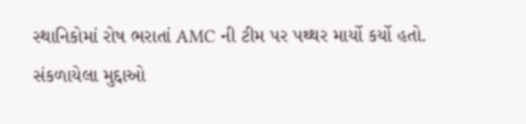સ્થાનિકોમાં રોષ ભરાતાં AMC ની ટીમ પર પથ્થર માર્યો કર્યો હતો.
સંકળાયેલા મુદ્દાઓ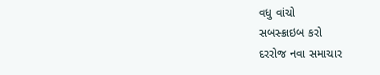વધુ વાંચો
સબસ્ક્રાઇબ કરો
દરરોજ નવા સમાચાર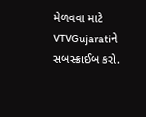મેળવવા માટે VTVGujaratiને સબસ્ક્રાઈબ કરો.